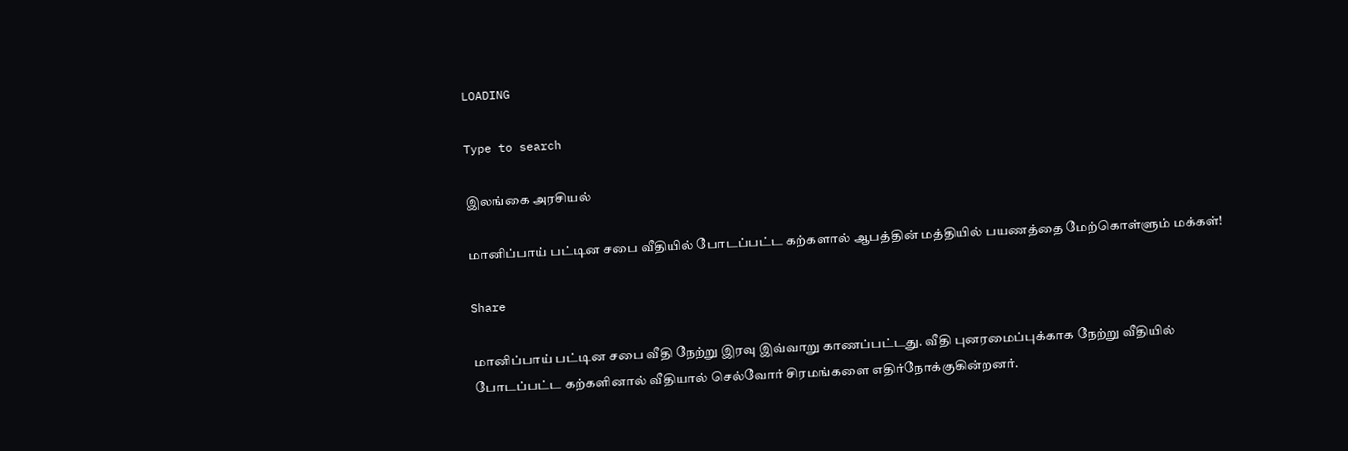LOADING

Type to search

இலங்கை அரசியல்

மானிப்பாய் பட்டின சபை வீதியில் போடப்பட்ட கற்களால் ஆபத்தின் மத்தியில் பயணத்தை மேற்கொள்ளும் மக்கள்!

Share

மானிப்பாய் பட்டின சபை வீதி நேற்று இரவு இவ்வாறு காணப்பட்டது. வீதி புனரமைப்புக்காக நேற்று வீதியில் போடப்பட்ட கற்களினால் வீதியால் செல்வோர் சிரமங்களை எதிர்நோக்குகின்றனர்.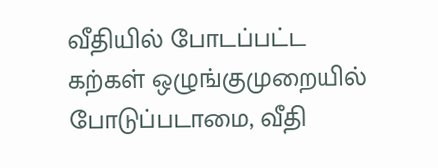வீதியில் போடப்பட்ட கற்கள் ஒழுங்குமுறையில் போடுப்படாமை, வீதி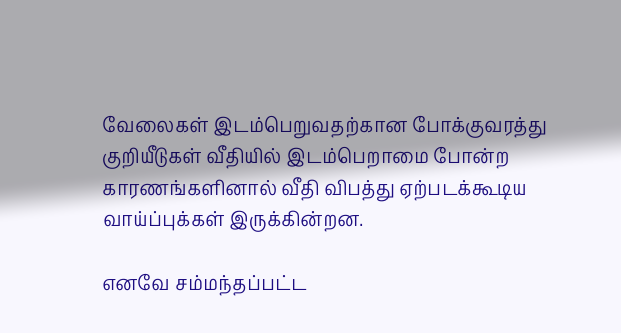வேலைகள் இடம்பெறுவதற்கான போக்குவரத்து குறியீடுகள் வீதியில் இடம்பெறாமை போன்ற காரணங்களினால் வீதி விபத்து ஏற்படக்கூடிய வாய்ப்புக்கள் இருக்கின்றன.

எனவே சம்மந்தப்பட்ட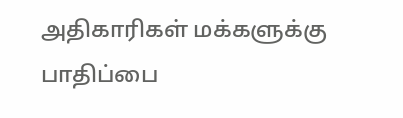அதிகாரிகள் மக்களுக்கு பாதிப்பை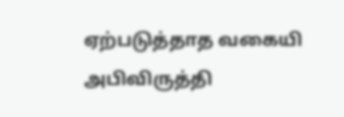ஏற்படுத்தாத வகையி அபிவிருத்தி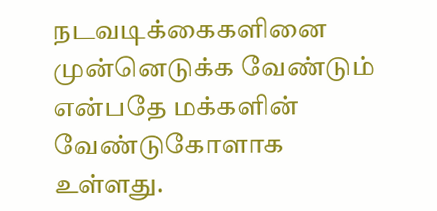நடவடிக்கைகளினை முன்னெடுக்க வேண்டும் என்பதே மக்களின் வேண்டுகோளாக உள்ளது.